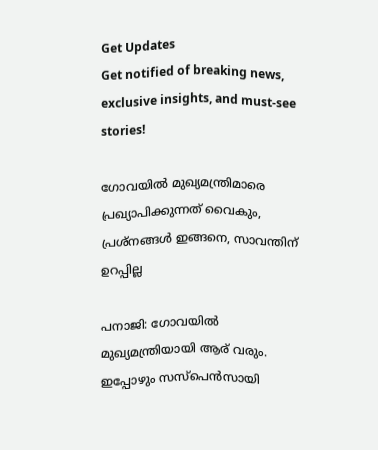Get Updates
Get notified of breaking news, exclusive insights, and must-see stories!

ഗോവയില്‍ മുഖ്യമന്ത്രിമാരെ പ്രഖ്യാപിക്കുന്നത് വൈകും, പ്രശ്‌നങ്ങള്‍ ഇങ്ങനെ, സാവന്തിന് ഉറപ്പില്ല

പനാജി: ഗോവയില്‍ മുഖ്യമന്ത്രിയായി ആര് വരും. ഇപ്പോഴും സസ്‌പെന്‍സായി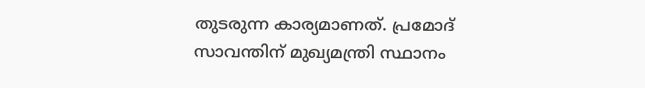തുടരുന്ന കാര്യമാണത്. പ്രമോദ് സാവന്തിന് മുഖ്യമന്ത്രി സ്ഥാനം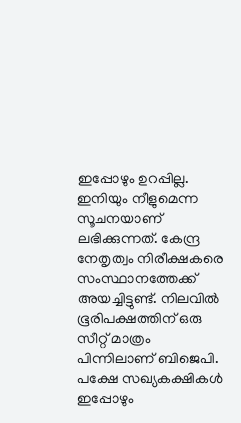ഇപ്പോഴും ഉറപ്പില്ല. ഇനിയും നീളുമെന്ന സൂചനയാണ് ലഭിക്കുന്നത്. കേന്ദ്ര നേതൃത്വം നിരീക്ഷകരെ സംസ്ഥാനത്തേക്ക് അയച്ചിട്ടുണ്ട്. നിലവില്‍ ഭൂരിപക്ഷത്തിന് ഒരു സീറ്റ് മാത്രം പിന്നിലാണ് ബിജെപി. പക്ഷേ സഖ്യകക്ഷികള്‍ ഇപ്പോഴും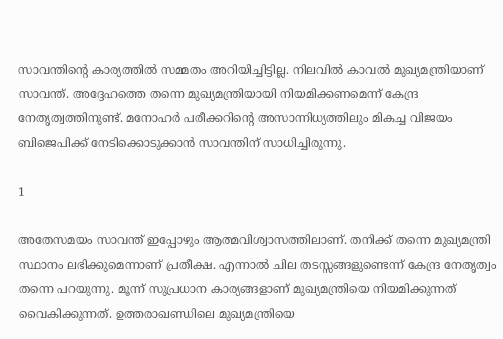സാവന്തിന്റെ കാര്യത്തില്‍ സമ്മതം അറിയിച്ചിട്ടില്ല. നിലവില്‍ കാവല്‍ മുഖ്യമന്ത്രിയാണ് സാവന്ത്. അദ്ദേഹത്തെ തന്നെ മുഖ്യമന്ത്രിയായി നിയമിക്കണമെന്ന് കേന്ദ്ര നേതൃത്വത്തിനുണ്ട്. മനോഹര്‍ പരീക്കറിന്റെ അസാന്നിധ്യത്തിലും മികച്ച വിജയം ബിജെപിക്ക് നേടിക്കൊടുക്കാന്‍ സാവന്തിന് സാധിച്ചിരുന്നു.

1

അതേസമയം സാവന്ത് ഇപ്പോഴും ആത്മവിശ്വാസത്തിലാണ്. തനിക്ക് തന്നെ മുഖ്യമന്ത്രി സ്ഥാനം ലഭിക്കുമെന്നാണ് പ്രതീക്ഷ. എന്നാല്‍ ചില തടസ്സങ്ങളുണ്ടെന്ന് കേന്ദ്ര നേതൃത്വം തന്നെ പറയുന്നു. മൂന്ന് സുപ്രധാന കാര്യങ്ങളാണ് മുഖ്യമന്ത്രിയെ നിയമിക്കുന്നത് വൈകിക്കുന്നത്. ഉത്തരാഖണ്ഡിലെ മുഖ്യമന്ത്രിയെ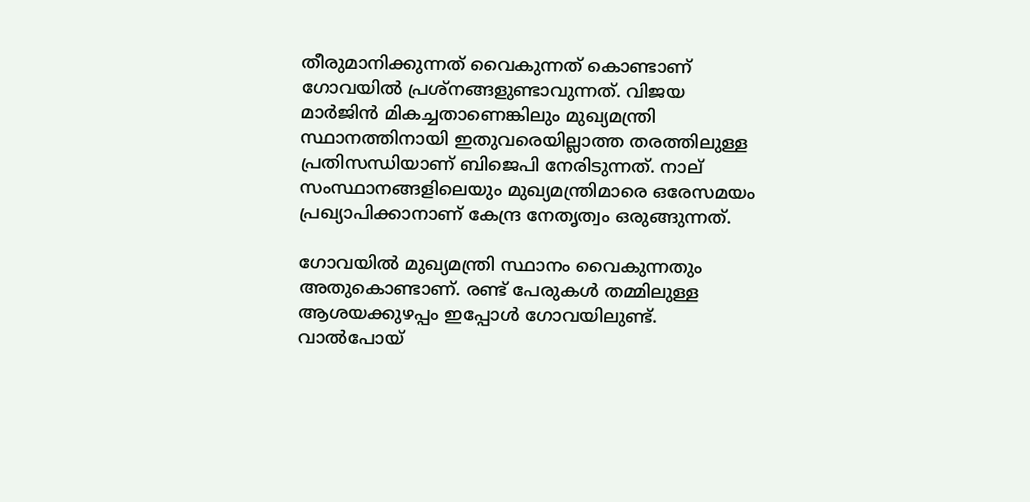തീരുമാനിക്കുന്നത് വൈകുന്നത് കൊണ്ടാണ് ഗോവയില്‍ പ്രശ്‌നങ്ങളുണ്ടാവുന്നത്. വിജയ മാര്‍ജിന്‍ മികച്ചതാണെങ്കിലും മുഖ്യമന്ത്രി സ്ഥാനത്തിനായി ഇതുവരെയില്ലാത്ത തരത്തിലുള്ള പ്രതിസന്ധിയാണ് ബിജെപി നേരിടുന്നത്. നാല് സംസ്ഥാനങ്ങളിലെയും മുഖ്യമന്ത്രിമാരെ ഒരേസമയം പ്രഖ്യാപിക്കാനാണ് കേന്ദ്ര നേതൃത്വം ഒരുങ്ങുന്നത്.

ഗോവയില്‍ മുഖ്യമന്ത്രി സ്ഥാനം വൈകുന്നതും അതുകൊണ്ടാണ്. രണ്ട് പേരുകള്‍ തമ്മിലുള്ള ആശയക്കുഴപ്പം ഇപ്പോള്‍ ഗോവയിലുണ്ട്. വാല്‍പോയ്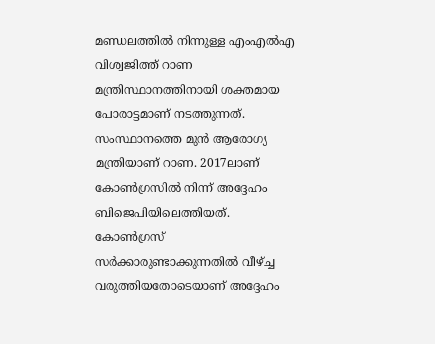മണ്ഡലത്തില്‍ നിന്നുള്ള എംഎല്‍എ വിശ്വജിത്ത് റാണ മന്ത്രിസ്ഥാനത്തിനായി ശക്തമായ പോരാട്ടമാണ് നടത്തുന്നത്. സംസ്ഥാനത്തെ മുന്‍ ആരോഗ്യ മന്ത്രിയാണ് റാണ. 2017ലാണ് കോണ്‍ഗ്രസില്‍ നിന്ന് അദ്ദേഹം ബിജെപിയിലെത്തിയത്. കോണ്‍ഗ്രസ് സര്‍ക്കാരുണ്ടാക്കുന്നതില്‍ വീഴ്ച്ച വരുത്തിയതോടെയാണ് അദ്ദേഹം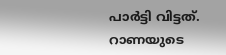പാര്‍ട്ടി വിട്ടത്. റാണയുടെ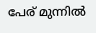പേര് മുന്നില്‍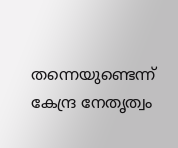തന്നെയുണ്ടെന്ന് കേന്ദ്ര നേതൃത്വം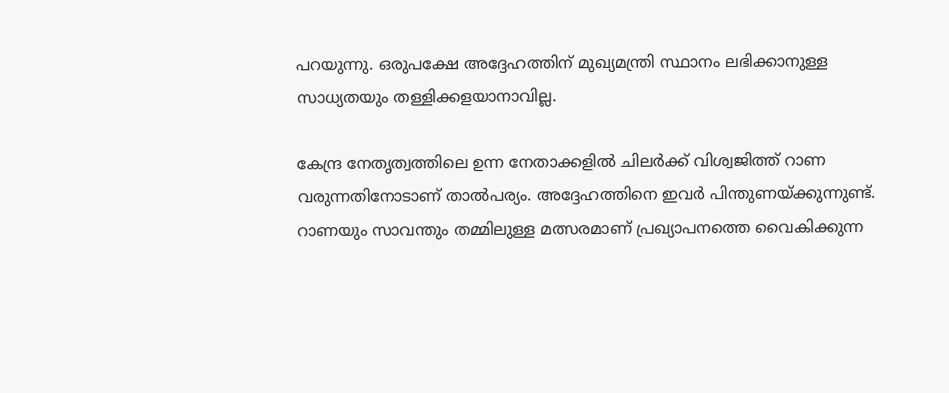പറയുന്നു. ഒരുപക്ഷേ അദ്ദേഹത്തിന് മുഖ്യമന്ത്രി സ്ഥാനം ലഭിക്കാനുള്ള സാധ്യതയും തള്ളിക്കളയാനാവില്ല.

കേന്ദ്ര നേതൃത്വത്തിലെ ഉന്ന നേതാക്കളില്‍ ചിലര്‍ക്ക് വിശ്വജിത്ത് റാണ വരുന്നതിനോടാണ് താല്‍പര്യം. അദ്ദേഹത്തിനെ ഇവര്‍ പിന്തുണയ്ക്കുന്നുണ്ട്. റാണയും സാവന്തും തമ്മിലുള്ള മത്സരമാണ് പ്രഖ്യാപനത്തെ വൈകിക്കുന്ന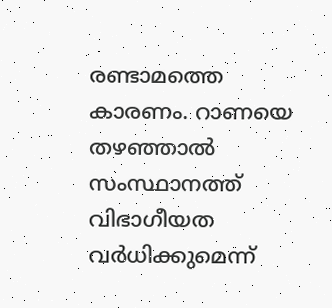രണ്ടാമത്തെ കാരണം. റാണയെ തഴഞ്ഞാല്‍ സംസ്ഥാനത്ത് വിഭാഗീയത വര്‍ധിക്കുമെന്ന്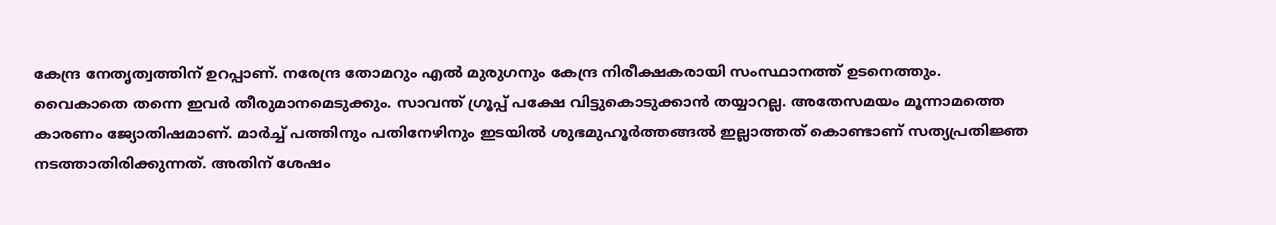കേന്ദ്ര നേതൃത്വത്തിന് ഉറപ്പാണ്. നരേന്ദ്ര തോമറും എല്‍ മുരുഗനും കേന്ദ്ര നിരീക്ഷകരായി സംസ്ഥാനത്ത് ഉടനെത്തും. വൈകാതെ തന്നെ ഇവര്‍ തീരുമാനമെടുക്കും. സാവന്ത് ഗ്രൂപ്പ് പക്ഷേ വിട്ടുകൊടുക്കാന്‍ തയ്യാറല്ല. അതേസമയം മൂന്നാമത്തെ കാരണം ജ്യോതിഷമാണ്. മാര്‍ച്ച് പത്തിനും പതിനേഴിനും ഇടയില്‍ ശുഭമുഹൂര്‍ത്തങ്ങല്‍ ഇല്ലാത്തത് കൊണ്ടാണ് സത്യപ്രതിജ്ഞ നടത്താതിരിക്കുന്നത്. അതിന് ശേഷം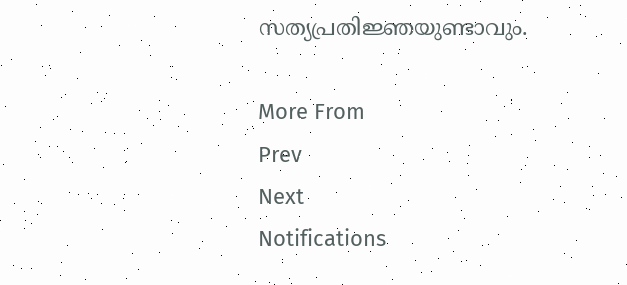സത്യപ്രതിജ്ഞയുണ്ടാവും.

More From
Prev
Next
Notifications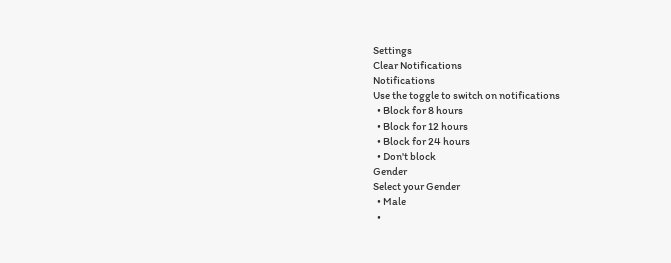Settings
Clear Notifications
Notifications
Use the toggle to switch on notifications
  • Block for 8 hours
  • Block for 12 hours
  • Block for 24 hours
  • Don't block
Gender
Select your Gender
  • Male
  •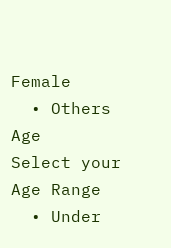Female
  • Others
Age
Select your Age Range
  • Under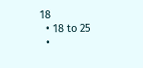18
  • 18 to 25
  •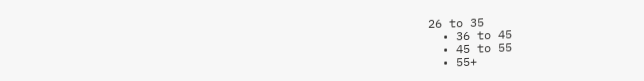26 to 35
  • 36 to 45
  • 45 to 55
  • 55+